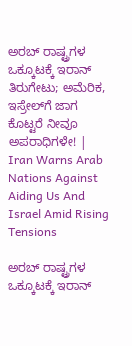ಅರಬ್ ರಾಷ್ಟ್ರಗಳ ಒಕ್ಕೂಟಕ್ಕೆ ಇರಾನ್ ತಿರುಗೇಟು; ಅಮೆರಿಕ, ಇಸ್ರೇಲ್‌ಗೆ ಜಾಗ ಕೊಟ್ಟರೆ ನೀವೂ ಅಪರಾಧಿಗಳೇ! | Iran Warns Arab Nations Against Aiding Us And Israel Amid Rising Tensions

ಅರಬ್ ರಾಷ್ಟ್ರಗಳ ಒಕ್ಕೂಟಕ್ಕೆ ಇರಾನ್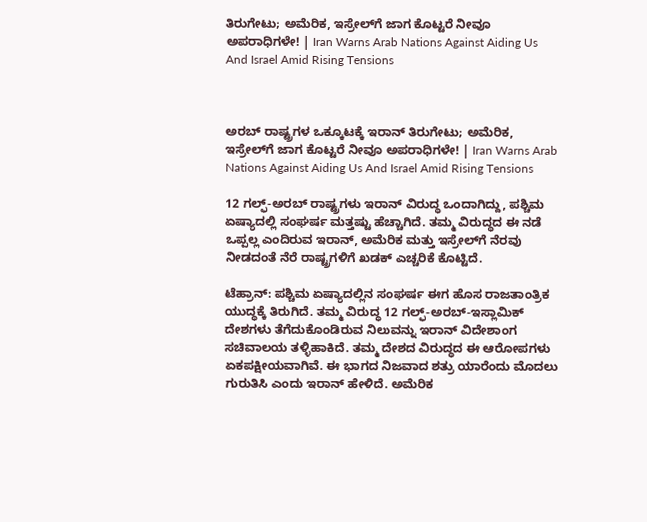ತಿರುಗೇಟು; ಅಮೆರಿಕ, ಇಸ್ರೇಲ್‌ಗೆ ಜಾಗ ಕೊಟ್ಟರೆ ನೀವೂ ಅಪರಾಧಿಗಳೇ! | Iran Warns Arab Nations Against Aiding Us And Israel Amid Rising Tensions



ಅರಬ್ ರಾಷ್ಟ್ರಗಳ ಒಕ್ಕೂಟಕ್ಕೆ ಇರಾನ್ ತಿರುಗೇಟು; ಅಮೆರಿಕ, ಇಸ್ರೇಲ್‌ಗೆ ಜಾಗ ಕೊಟ್ಟರೆ ನೀವೂ ಅಪರಾಧಿಗಳೇ! | Iran Warns Arab Nations Against Aiding Us And Israel Amid Rising Tensions

12 ಗಲ್ಫ್-ಅರಬ್ ರಾಷ್ಟ್ರಗಳು ಇರಾನ್ ವಿರುದ್ಧ ಒಂದಾಗಿದ್ದು, ಪಶ್ಚಿಮ ಏಷ್ಯಾದಲ್ಲಿ ಸಂಘರ್ಷ ಮತ್ತಷ್ಟು ಹೆಚ್ಚಾಗಿದೆ. ತಮ್ಮ ವಿರುದ್ಧದ ಈ ನಡೆ ಒಪ್ಪಲ್ಲ ಎಂದಿರುವ ಇರಾನ್, ಅಮೆರಿಕ ಮತ್ತು ಇಸ್ರೇಲ್‌ಗೆ ನೆರವು ನೀಡದಂತೆ ನೆರೆ ರಾಷ್ಟ್ರಗಳಿಗೆ ಖಡಕ್ ಎಚ್ಚರಿಕೆ ಕೊಟ್ಟಿದೆ.

ಟೆಹ್ರಾನ್: ಪಶ್ಚಿಮ ಏಷ್ಯಾದಲ್ಲಿನ ಸಂಘರ್ಷ ಈಗ ಹೊಸ ರಾಜತಾಂತ್ರಿಕ ಯುದ್ಧಕ್ಕೆ ತಿರುಗಿದೆ. ತಮ್ಮ ವಿರುದ್ಧ 12 ಗಲ್ಫ್-ಅರಬ್-ಇಸ್ಲಾಮಿಕ್ ದೇಶಗಳು ತೆಗೆದುಕೊಂಡಿರುವ ನಿಲುವನ್ನು ಇರಾನ್ ವಿದೇಶಾಂಗ ಸಚಿವಾಲಯ ತಳ್ಳಿಹಾಕಿದೆ. ತಮ್ಮ ದೇಶದ ವಿರುದ್ಧದ ಈ ಆರೋಪಗಳು ಏಕಪಕ್ಷೀಯವಾಗಿವೆ. ಈ ಭಾಗದ ನಿಜವಾದ ಶತ್ರು ಯಾರೆಂದು ಮೊದಲು ಗುರುತಿಸಿ ಎಂದು ಇರಾನ್ ಹೇಳಿದೆ. ಅಮೆರಿಕ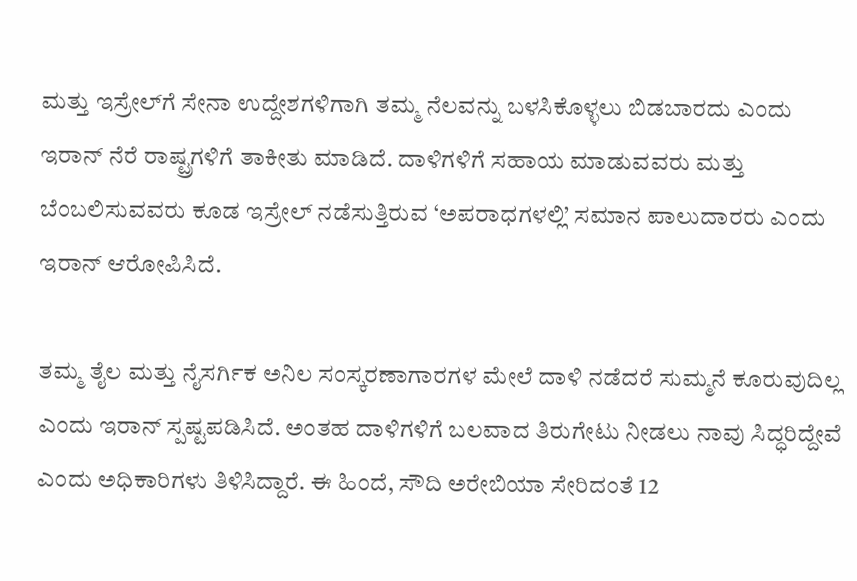ಮತ್ತು ಇಸ್ರೇಲ್‌ಗೆ ಸೇನಾ ಉದ್ದೇಶಗಳಿಗಾಗಿ ತಮ್ಮ ನೆಲವನ್ನು ಬಳಸಿಕೊಳ್ಳಲು ಬಿಡಬಾರದು ಎಂದು ಇರಾನ್ ನೆರೆ ರಾಷ್ಟ್ರಗಳಿಗೆ ತಾಕೀತು ಮಾಡಿದೆ. ದಾಳಿಗಳಿಗೆ ಸಹಾಯ ಮಾಡುವವರು ಮತ್ತು ಬೆಂಬಲಿಸುವವರು ಕೂಡ ಇಸ್ರೇಲ್ ನಡೆಸುತ್ತಿರುವ ‘ಅಪರಾಧಗಳಲ್ಲಿ’ ಸಮಾನ ಪಾಲುದಾರರು ಎಂದು ಇರಾನ್ ಆರೋಪಿಸಿದೆ.

ತಮ್ಮ ತೈಲ ಮತ್ತು ನೈಸರ್ಗಿಕ ಅನಿಲ ಸಂಸ್ಕರಣಾಗಾರಗಳ ಮೇಲೆ ದಾಳಿ ನಡೆದರೆ ಸುಮ್ಮನೆ ಕೂರುವುದಿಲ್ಲ ಎಂದು ಇರಾನ್ ಸ್ಪಷ್ಟಪಡಿಸಿದೆ. ಅಂತಹ ದಾಳಿಗಳಿಗೆ ಬಲವಾದ ತಿರುಗೇಟು ನೀಡಲು ನಾವು ಸಿದ್ಧರಿದ್ದೇವೆ ಎಂದು ಅಧಿಕಾರಿಗಳು ತಿಳಿಸಿದ್ದಾರೆ. ಈ ಹಿಂದೆ, ಸೌದಿ ಅರೇಬಿಯಾ ಸೇರಿದಂತೆ 12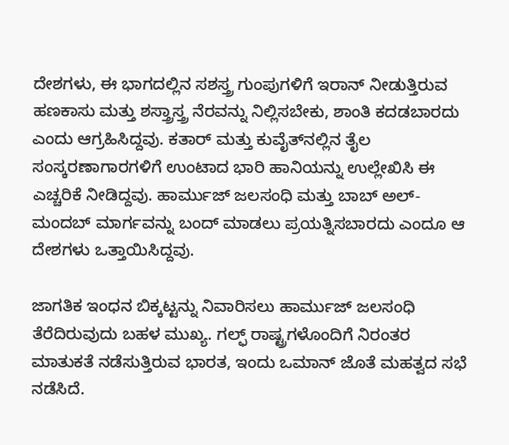ದೇಶಗಳು, ಈ ಭಾಗದಲ್ಲಿನ ಸಶಸ್ತ್ರ ಗುಂಪುಗಳಿಗೆ ಇರಾನ್ ನೀಡುತ್ತಿರುವ ಹಣಕಾಸು ಮತ್ತು ಶಸ್ತ್ರಾಸ್ತ್ರ ನೆರವನ್ನು ನಿಲ್ಲಿಸಬೇಕು, ಶಾಂತಿ ಕದಡಬಾರದು ಎಂದು ಆಗ್ರಹಿಸಿದ್ದವು. ಕತಾರ್ ಮತ್ತು ಕುವೈತ್‌ನಲ್ಲಿನ ತೈಲ ಸಂಸ್ಕರಣಾಗಾರಗಳಿಗೆ ಉಂಟಾದ ಭಾರಿ ಹಾನಿಯನ್ನು ಉಲ್ಲೇಖಿಸಿ ಈ ಎಚ್ಚರಿಕೆ ನೀಡಿದ್ದವು. ಹಾರ್ಮುಜ್ ಜಲಸಂಧಿ ಮತ್ತು ಬಾಬ್ ಅಲ್-ಮಂದಬ್ ಮಾರ್ಗವನ್ನು ಬಂದ್ ಮಾಡಲು ಪ್ರಯತ್ನಿಸಬಾರದು ಎಂದೂ ಆ ದೇಶಗಳು ಒತ್ತಾಯಿಸಿದ್ದವು.

ಜಾಗತಿಕ ಇಂಧನ ಬಿಕ್ಕಟ್ಟನ್ನು ನಿವಾರಿಸಲು ಹಾರ್ಮುಜ್ ಜಲಸಂಧಿ ತೆರೆದಿರುವುದು ಬಹಳ ಮುಖ್ಯ. ಗಲ್ಫ್ ರಾಷ್ಟ್ರಗಳೊಂದಿಗೆ ನಿರಂತರ ಮಾತುಕತೆ ನಡೆಸುತ್ತಿರುವ ಭಾರತ, ಇಂದು ಒಮಾನ್ ಜೊತೆ ಮಹತ್ವದ ಸಭೆ ನಡೆಸಿದೆ.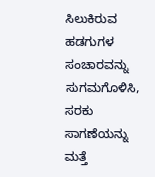ಸಿಲುಕಿರುವ ಹಡಗುಗಳ ಸಂಚಾರವನ್ನು ಸುಗಮಗೊಳಿಸಿ, ಸರಕು ಸಾಗಣೆಯನ್ನು ಮತ್ತೆ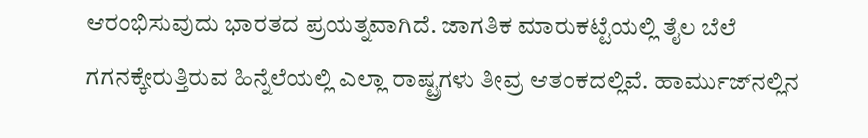ಆರಂಭಿಸುವುದು ಭಾರತದ ಪ್ರಯತ್ನವಾಗಿದೆ. ಜಾಗತಿಕ ಮಾರುಕಟ್ಟೆಯಲ್ಲಿ ತೈಲ ಬೆಲೆ ಗಗನಕ್ಕೇರುತ್ತಿರುವ ಹಿನ್ನೆಲೆಯಲ್ಲಿ ಎಲ್ಲಾ ರಾಷ್ಟ್ರಗಳು ತೀವ್ರ ಆತಂಕದಲ್ಲಿವೆ. ಹಾರ್ಮುಜ್‌ನಲ್ಲಿನ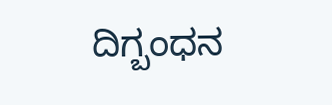ದಿಗ್ಬಂಧನ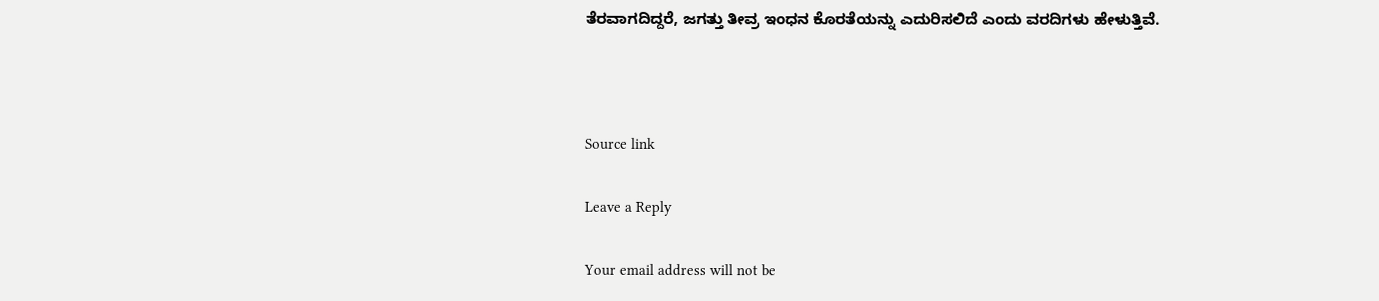ತೆರವಾಗದಿದ್ದರೆ, ಜಗತ್ತು ತೀವ್ರ ಇಂಧನ ಕೊರತೆಯನ್ನು ಎದುರಿಸಲಿದೆ ಎಂದು ವರದಿಗಳು ಹೇಳುತ್ತಿವೆ.



Source link

Leave a Reply

Your email address will not be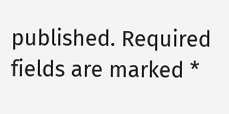published. Required fields are marked *